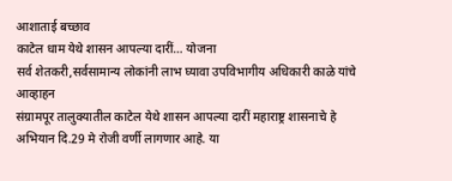आशाताई बच्छाव
काटेल धाम येथे शासन आपल्या दारीं… योजना
सर्व शेतकरी,सर्वसामान्य लोकांनी लाभ घ्यावा उपविभागीय अधिकारी काळे यांचे आव्हाहन
संग्रामपूर तालुक्यातील काटेल येथे शासन आपल्या दारीं महाराष्ट्र शासनाचे हे अभियान दि.29 मे रोजी वर्णी लागणार आहे. या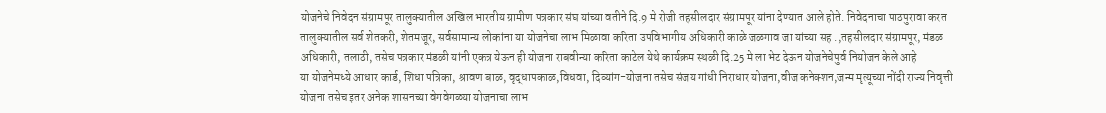योजनेचे निवेदन संग्रामपूर तालुक्यातील अखिल भारतीय ग्रामीण पत्रकार संघ यांच्या वतीने दि.9 मे रोजी तहसीलदार संग्रामपूर यांना देण्यात आले होते. निवेदनाचा पाठपुरावा करत तालुक्यातील सर्व शेतकरी, शेतमजूर, सर्वसामान्य लोकांना या योजनेचा लाभ मिळावा करिता उपविभागीय अधिकारी काळे जळगाव जा यांच्या सह .,तहसीलदार संग्रामपूर, मंडळ अधिकारी, तलाठी, तसेच पत्रकार मंडळी यांनी एकत्र येऊन ही योजना राबवीन्या करिता काटेल येथे कार्यक्रम स्थळी दि.25 मे ला भेट देऊन योजनेचेपुर्व नियोजन केले आहे
या योजनेमध्ये आधार कार्ड, शिधा पत्रिका, श्रावण बाळ, वृद्धापकाळ,विधवा, दिव्यांग-योजना तसेच संजय गांधी निराधार योजना,वीज कनेक्शन,जन्म मृत्यूच्या नोंदी राज्य निवृत्ती योजना तसेच इतर अनेक शासनच्या वेगवेगळ्या योजनाचा लाभ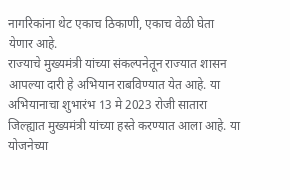नागरिकांना थेट एकाच ठिकाणी, एकाच वेळी घेता येणार आहे.
राज्याचे मुख्यमंत्री यांच्या संकल्पनेतून राज्यात शासन आपल्या दारी हे अभियान राबविण्यात येत आहे. या अभियानाचा शुभारंभ 13 मे 2023 रोजी सातारा जिल्ह्यात मुख्यमंत्री यांच्या हस्ते करण्यात आला आहे. या योजनेच्या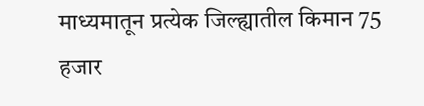माध्यमातून प्रत्येक जिल्ह्यातील किमान 75 हजार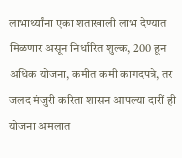लाभार्थ्यांना एका शताखाली लाभ देण्यात मिळणार असून निर्धारित शुल्क, 200 हून अधिक योजना, कमीत कमी कागदपत्रे, तर जलद मंजुरी करिता शासन आपल्या दारीं ही योजना अमलात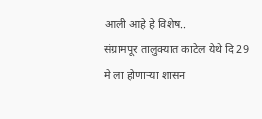आली आहे हे विशेष..
संग्रामपूर तालुक्यात काटेल येथे दि 29 मे ला होणाऱ्या शासन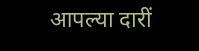आपल्या दारीं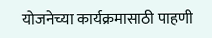योजनेच्या कार्यक्रमासाठी पाहणी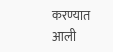करण्यात आली